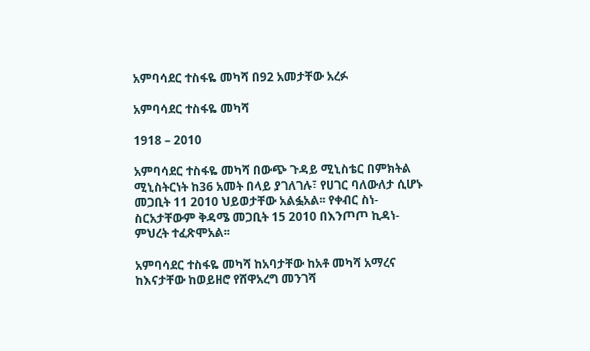አምባሳደር ተስፋዬ መካሻ በ92 አመታቸው አረፉ

አምባሳደር ተስፋዬ መካሻ

1918 – 2010

አምባሳደር ተስፋዬ መካሻ በውጭ ጉዳይ ሚኒስቴር በምክትል ሚኒስትርነት ከ36 አመት በላይ ያገለገሉ፣ የሀገር ባለውለታ ሲሆኑ መጋቢት 11 2010 ህይወታቸው አልፏአል፡፡ የቀብር ስነ-ስርአታቸውም ቅዳሜ መጋቢት 15 2010 በእንጦጦ ኪዳነ-ምህረት ተፈጽሞአል፡፡

አምባሳደር ተስፋዬ መካሻ ከአባታቸው ከአቶ መካሻ አማረና ከእናታቸው ከወይዘሮ የሸዋአረግ መንገሻ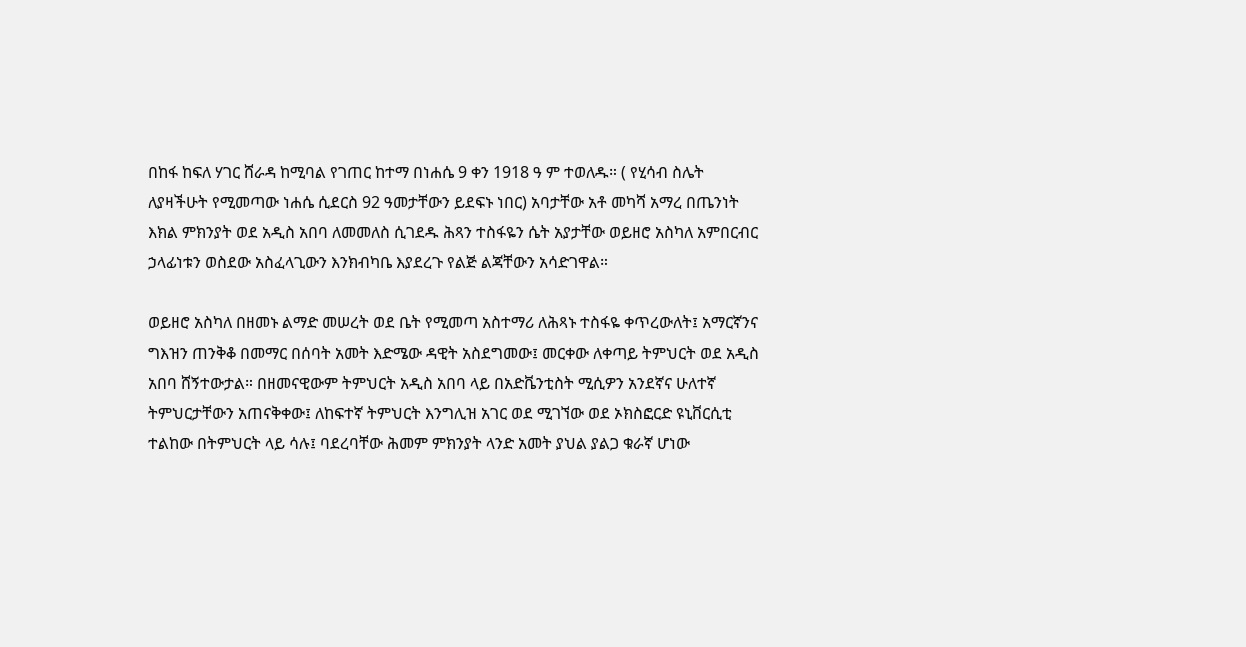በከፋ ከፍለ ሃገር ሸራዳ ከሚባል የገጠር ከተማ በነሐሴ 9 ቀን 1918 ዓ ም ተወለዱ። ( የሂሳብ ስሌት ለያዛችሁት የሚመጣው ነሐሴ ሲደርስ 92 ዓመታቸውን ይደፍኑ ነበር) አባታቸው አቶ መካሻ አማረ በጤንነት እክል ምክንያት ወደ አዲስ አበባ ለመመለስ ሲገደዱ ሕጻን ተስፋዬን ሴት አያታቸው ወይዘሮ አስካለ አምበርብር ኃላፊነቱን ወስደው አስፈላጊውን እንክብካቤ እያደረጉ የልጅ ልጃቸውን አሳድገዋል።

ወይዘሮ አስካለ በዘመኑ ልማድ መሠረት ወደ ቤት የሚመጣ አስተማሪ ለሕጻኑ ተስፋዬ ቀጥረውለት፤ አማርኛንና ግእዝን ጠንቅቆ በመማር በሰባት አመት እድሜው ዳዊት አስደግመው፤ መርቀው ለቀጣይ ትምህርት ወደ አዲስ አበባ ሸኝተውታል። በዘመናዊውም ትምህርት አዲስ አበባ ላይ በአድቬንቲስት ሚሲዎን አንደኛና ሁለተኛ ትምህርታቸውን አጠናቅቀው፤ ለከፍተኛ ትምህርት እንግሊዝ አገር ወደ ሚገኘው ወደ ኦክስፎርድ ዩኒቨርሲቲ ተልከው በትምህርት ላይ ሳሉ፤ ባደረባቸው ሕመም ምክንያት ላንድ አመት ያህል ያልጋ ቁራኛ ሆነው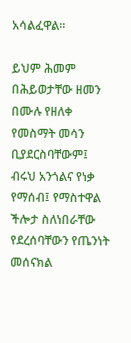አሳልፈዋል።

ይህም ሕመም በሕይወታቸው ዘመን በሙሉ የዘለቀ የመስማት መሳን ቢያደርስባቸውም፤ ብሩህ አንጎልና የነቃ የማሰብ፤ የማስተዋል ችሎታ ስለነበራቸው የደረሰባቸውን የጤንነት መሰናክል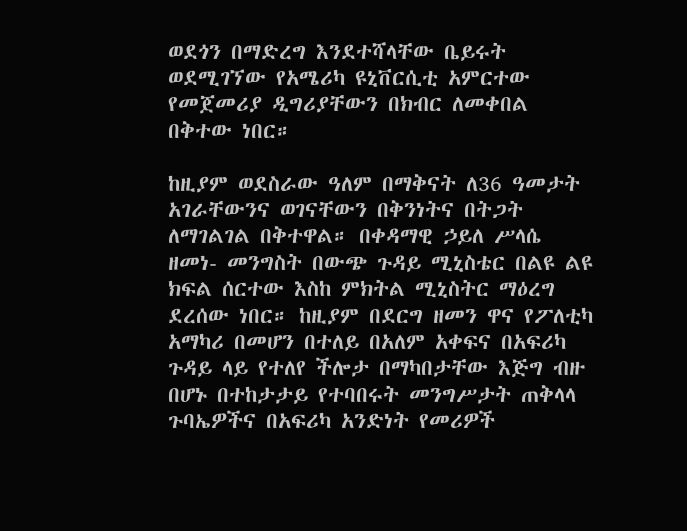ወደጎን በማድረግ እንደተሻላቸው ቤይሩት ወደሚገኘው የአሜሪካ ዩኒቨርሲቲ አምርተው የመጀመሪያ ዲግሪያቸውን በክብር ለመቀበል በቅተው ነበር።

ከዚያም ወደስራው ዓለም በማቅናት ለ36 ዓመታት አገራቸውንና ወገናቸውን በቅንነትና በትጋት ለማገልገል በቅተዋል። በቀዳማዊ ኃይለ ሥላሴ ዘመነ- መንግስት በውጭ ጉዳይ ሚኒስቴር በልዩ ልዩ ክፍል ሰርተው እስከ ምክትል ሚኒስትር ማዕረግ ደረሰው ነበር። ከዚያም በደርግ ዘመን ዋና የፖለቲካ አማካሪ በመሆን በተለይ በአለም አቀፍና በአፍሪካ ጉዳይ ላይ የተለየ ችሎታ በማካበታቸው እጅግ ብዙ በሆኑ በተከታታይ የተባበሩት መንግሥታት ጠቅላላ ጉባኤዎችና በአፍሪካ አንድነት የመሪዎች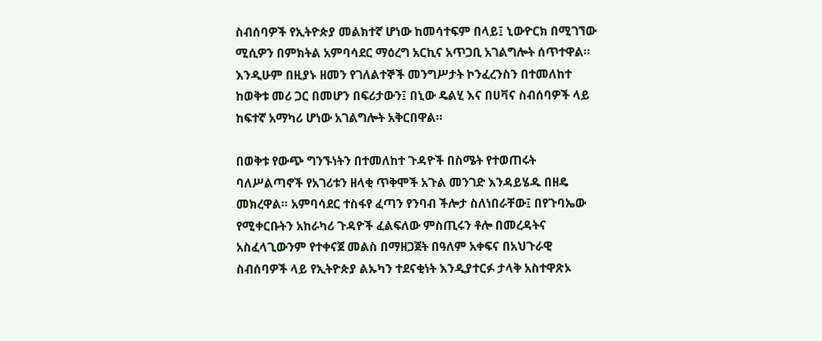ስብሰባዎች የኢትዮጵያ መልክተኛ ሆነው ከመሳተፍም በላይ፤ ኒውዮርክ በሚገኘው ሚሲዎን በምክትል አምባሳደር ማዕረግ አርኪና አጥጋቢ አገልግሎት ሰጥተዋል። እንዲሁም በዚያኑ ዘመን የገለልተኞች መንግሥታት ኮንፈረንስን በተመለከተ ከወቅቱ መሪ ጋር በመሆን በፍሪታውን፤ በኒው ዴልሂ እና በሀቫና ስብሰባዎች ላይ ከፍተኛ አማካሪ ሆነው አገልግሎት አቅርበዋል።

በወቅቱ የውጭ ግንኙነትን በተመለከተ ጉዳዮች በስሜት የተወጠሩት ባለሥልጣኖች የአገሪቱን ዘላቂ ጥቅሞች አጉል መንገድ እንዳይሄዱ በዘዴ መክረዋል። አምባሳደር ተስፋየ ፈጣን የንባብ ችሎታ ስለነበራቸው፤ በየጉባኤው የሚቀርቡትን አከራካሪ ጉዳዮች ፈልፍለው ምስጢሩን ቶሎ በመረዳትና አስፈላጊውንም የተቀናጀ መልስ በማዘጋጀት በዓለም አቀፍና በአህጉራዊ ስብሰባዎች ላይ የኢትዮጵያ ልኡካን ተደናቂነት እንዲያተርፉ ታላቅ አስተዋጽኦ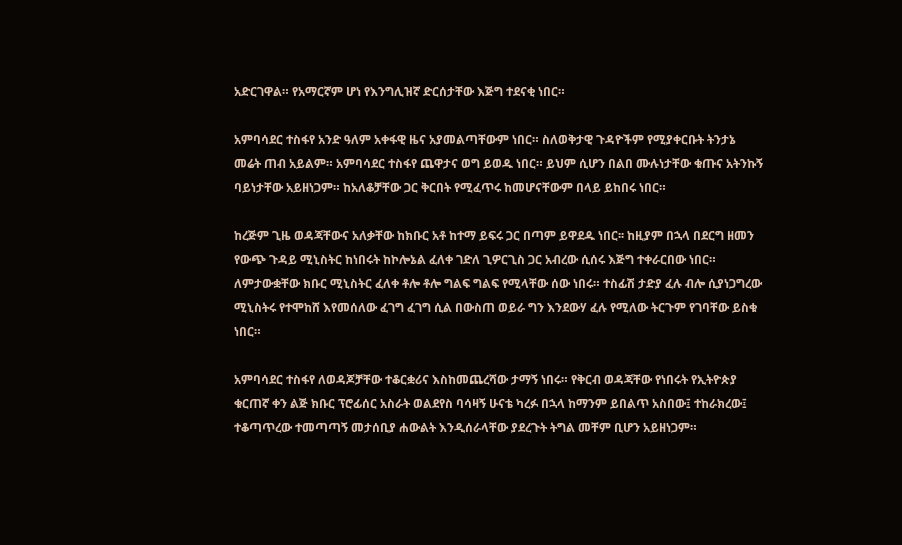አድርገዋል። የአማርኛም ሆነ የእንግሊዝኛ ድርሰታቸው እጅግ ተደናቂ ነበር።

አምባሳደር ተስፋየ አንድ ዓለም አቀፋዊ ዜና አያመልጣቸውም ነበር። ስለወቅታዊ ጉዳዮችም የሚያቀርቡት ትንታኔ መሬት ጠብ አይልም። አምባሳደር ተስፋየ ጨዋታና ወግ ይወዱ ነበር። ይህም ሲሆን በልበ ሙሉነታቸው ቁጡና አትንኩኝ ባይነታቸው አይዘነጋም። ከአለቆቻቸው ጋር ቅርበት የሚፈጥሩ ከመሆናቸውም በላይ ይከበሩ ነበር።

ከረጅም ጊዜ ወዳጃቸውና አለቃቸው ከክቡር አቶ ከተማ ይፍሩ ጋር በጣም ይዋደዱ ነበር፡፡ ከዚያም በኋላ በደርግ ዘመን የውጭ ጉዳይ ሚኒስትር ከነበሩት ከኮሎኔል ፈለቀ ገድለ ጊዎርጊስ ጋር አብረው ሲሰሩ እጅግ ተቀራርበው ነበር። ለምታውቋቸው ክቡር ሚኒስትር ፈለቀ ቶሎ ቶሎ ግልፍ ግልፍ የሚላቸው ሰው ነበሩ። ተስፊሽ ታድያ ፈሉ ብሎ ሲያነጋግረው ሚኒስትሩ የተሞከሸ እየመሰለው ፈገግ ፈገግ ሲል በውስጠ ወይራ ግን እንደውሃ ፈሉ የሚለው ትርጉም የገባቸው ይስቁ ነበር።

አምባሳደር ተስፋየ ለወዳጆቻቸው ተቆርቋሪና እስከመጨረሻው ታማኝ ነበሩ። የቅርብ ወዳጃቸው የነበሩት የኢትዮጵያ ቁርጠኛ ቀን ልጅ ክቡር ፕሮፊሰር አስራት ወልደየስ ባሳዛኝ ሁናቴ ካረፉ በኋላ ከማንም ይበልጥ አስበው፤ ተከራክረው፤ ተቆጣጥረው ተመጣጣኝ መታሰቢያ ሐውልት እንዲሰራላቸው ያደረጉት ትግል መቸም ቢሆን አይዘነጋም።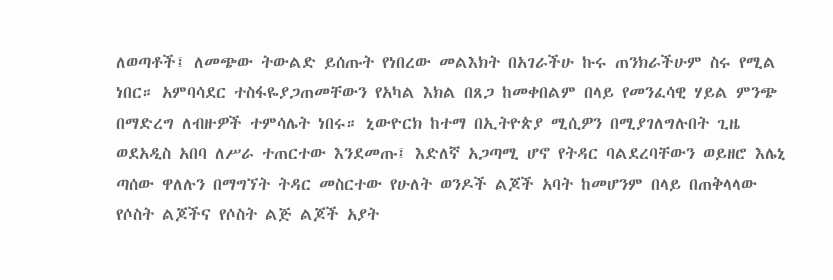ለወጣቶች፤ ለመጭው ትውልድ ይሰጡት የነበረው መልእክት በአገራችሁ ኩሩ ጠንክራችሁም ስሩ የሚል ነበር። አምባሳደር ተስፋዬያጋጠመቸውን የአካል እክል በጸጋ ከመቀበልም በላይ የመንፈሳዊ ሃይል ምንጭ በማድረግ ለብዙዎች ተምሳሌት ነበሩ። ኒውዮርክ ከተማ በኢትዮጵያ ሚሲዎን በሚያገለግሉበት ጊዜ ወደአዲስ አበባ ለሥራ ተጠርተው እንደመጡ፤ እድለኛ አጋጣሚ ሆኖ የትዳር ባልደረባቸውን ወይዘሮ እሌኒ ጣሰው ዋለሉን በማግኘት ትዳር መስርተው የሁለት ወንዶች ልጆች አባት ከመሆንም በላይ በጠቅላላው የሶስት ልጆችና የሶስት ልጅ ልጆች አያት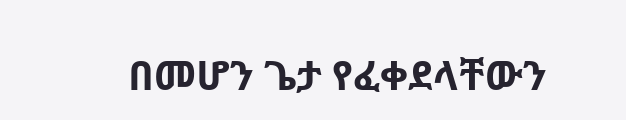በመሆን ጌታ የፈቀደላቸውን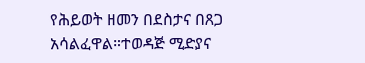የሕይወት ዘመን በደስታና በጸጋ አሳልፈዋል።ተወዳጅ ሚድያና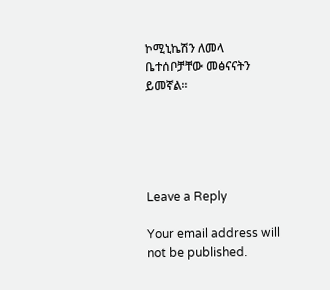ኮሚኒኬሽን ለመላ ቤተሰቦቻቸው መፅናናትን ይመኛል፡፡





Leave a Reply

Your email address will not be published.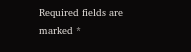Required fields are marked *